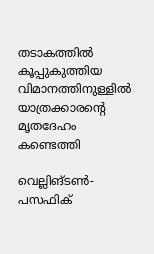തടാകത്തില്‍ കൂപ്പുകുത്തിയ വിമാനത്തിനുള്ളില്‍ യാത്രക്കാരന്റെ മൃതദേഹം കണ്ടെത്തി

വെല്ലിങ്ടണ്‍- പസഫിക്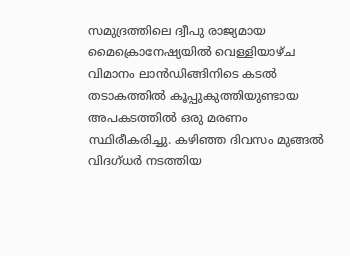സമുദ്രത്തിലെ ദ്വീപു രാജ്യമായ മൈക്രൊനേഷ്യയില്‍ വെള്ളിയാഴ്ച വിമാനം ലാന്‍ഡിങ്ങിനിടെ കടല്‍ തടാകത്തില്‍ കൂപ്പുകുത്തിയുണ്ടായ അപകടത്തില്‍ ഒരു മരണം സ്ഥിരീകരിച്ചു. കഴിഞ്ഞ ദിവസം മുങ്ങല്‍ വിദഗ്ധര്‍ നടത്തിയ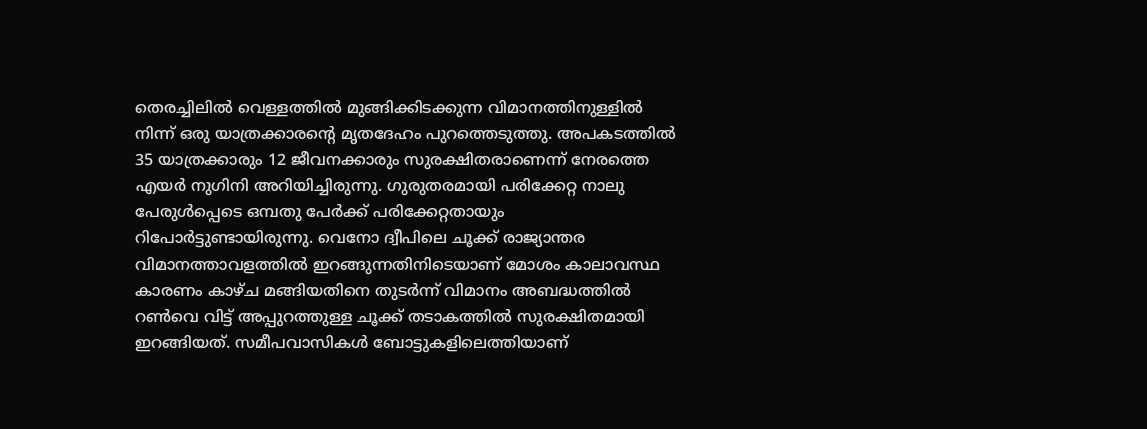തെരച്ചിലില്‍ വെള്ളത്തില്‍ മുങ്ങിക്കിടക്കുന്ന വിമാനത്തിനുള്ളില്‍ നിന്ന് ഒരു യാത്രക്കാരന്റെ മൃതദേഹം പുറത്തെടുത്തു. അപകടത്തില്‍ 35 യാത്രക്കാരും 12 ജീവനക്കാരും സുരക്ഷിതരാണെന്ന് നേരത്തെ എയര്‍ നുഗിനി അറിയിച്ചിരുന്നു. ഗുരുതരമായി പരിക്കേറ്റ നാലു പേരുള്‍പ്പെടെ ഒമ്പതു പേര്‍ക്ക് പരിക്കേറ്റതായും റിപോര്‍ട്ടുണ്ടായിരുന്നു. വെനോ ദ്വീപിലെ ചൂക്ക് രാജ്യാന്തര വിമാനത്താവളത്തില്‍ ഇറങ്ങുന്നതിനിടെയാണ് മോശം കാലാവസ്ഥ കാരണം കാഴ്ച മങ്ങിയതിനെ തുടര്‍ന്ന് വിമാനം അബദ്ധത്തില്‍ റണ്‍വെ വിട്ട് അപ്പുറത്തുള്ള ചൂക്ക് തടാകത്തില്‍ സുരക്ഷിതമായി ഇറങ്ങിയത്. സമീപവാസികള്‍ ബോട്ടുകളിലെത്തിയാണ്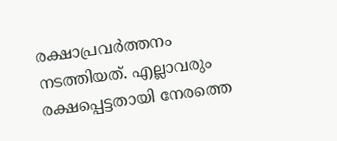രക്ഷാപ്രവര്‍ത്തനം നടത്തിയത്. എല്ലാവരും രക്ഷപ്പെട്ടതായി നേരത്തെ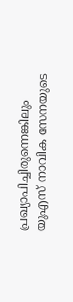പ്രഖ്യാപിച്ചിരുന്നെങ്കിലും യുഎസ് നാവിക സേനയുടെ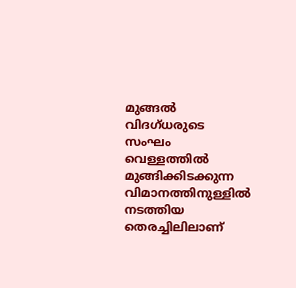മുങ്ങല്‍ വിദഗ്ധരുടെ സംഘം വെള്ളത്തില്‍ മുങ്ങിക്കിടക്കുന്ന വിമാനത്തിനുള്ളില്‍ നടത്തിയ തെരച്ചിലിലാണ്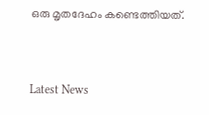ഒരു മൃതദേഹം കണ്ടെത്തിയത്.


Latest News